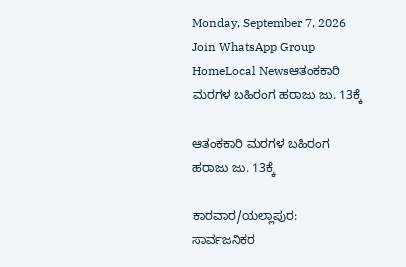Monday, September 7, 2026
Join WhatsApp Group
HomeLocal Newsಆತಂಕಕಾರಿ ಮರಗಳ ಬಹಿರಂಗ ಹರಾಜು ಜು. 13ಕ್ಕೆ

ಆತಂಕಕಾರಿ ಮರಗಳ ಬಹಿರಂಗ ಹರಾಜು ಜು. 13ಕ್ಕೆ

ಕಾರವಾರ/ಯಲ್ಲಾಪುರ: ಸಾರ್ವಜನಿಕರ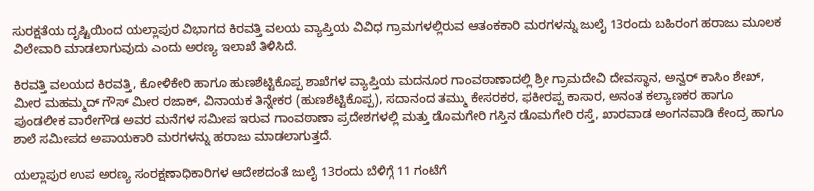ಸುರಕ್ಷತೆಯ ದೃಷ್ಟಿಯಿಂದ ಯಲ್ಲಾಪುರ ವಿಭಾಗದ ಕಿರವತ್ತಿ ವಲಯ ವ್ಯಾಪ್ತಿಯ ವಿವಿಧ ಗ್ರಾಮಗಳಲ್ಲಿರುವ ಆತಂಕಕಾರಿ ಮರಗಳನ್ನು ಜುಲೈ 13ರಂದು ಬಹಿರಂಗ ಹರಾಜು ಮೂಲಕ ವಿಲೇವಾರಿ ಮಾಡಲಾಗುವುದು ಎಂದು ಅರಣ್ಯ ಇಲಾಖೆ ತಿಳಿಸಿದೆ.

ಕಿರವತ್ತಿ ವಲಯದ ಕಿರವತ್ತಿ, ಕೋಳಿಕೇರಿ ಹಾಗೂ ಹುಣಶೆಟ್ಟಿಕೊಪ್ಪ ಶಾಖೆಗಳ ವ್ಯಾಪ್ತಿಯ ಮದನೂರ ಗಾಂವಠಾಣಾದಲ್ಲಿ ಶ್ರೀ ಗ್ರಾಮದೇವಿ ದೇವಸ್ಥಾನ, ಅನ್ವರ್ ಕಾಸಿಂ ಶೇಖ್, ಮೀರ ಮಹಮ್ಮದ್ ಗೌಸ್ ಮೀರ ರಜಾಕ್, ವಿನಾಯಕ ತಿನ್ನೇಕರ (ಹುಣಶೆಟ್ಟಿಕೊಪ್ಪ), ಸದಾನಂದ ತಮ್ಮು ಕೇಸರಕರ, ಫಕೀರಪ್ಪ ಕಾಸಾರ, ಅನಂತ ಕಲ್ಯಾಣಕರ ಹಾಗೂ ಪುಂಡಲೀಕ ವಾರೇಗೌಡ ಅವರ ಮನೆಗಳ ಸಮೀಪ ಇರುವ ಗಾಂವಠಾಣಾ ಪ್ರದೇಶಗಳಲ್ಲಿ ಮತ್ತು ಡೊಮಗೇರಿ ಗಸ್ತಿನ ಡೊಮಗೇರಿ ರಸ್ತೆ, ಖಾರವಾಡ ಅಂಗನವಾಡಿ ಕೇಂದ್ರ ಹಾಗೂ ಶಾಲೆ ಸಮೀಪದ ಅಪಾಯಕಾರಿ ಮರಗಳನ್ನು ಹರಾಜು ಮಾಡಲಾಗುತ್ತದೆ.

ಯಲ್ಲಾಪುರ ಉಪ ಅರಣ್ಯ ಸಂರಕ್ಷಣಾಧಿಕಾರಿಗಳ ಆದೇಶದಂತೆ ಜುಲೈ 13ರಂದು ಬೆಳಿಗ್ಗೆ 11 ಗಂಟೆಗೆ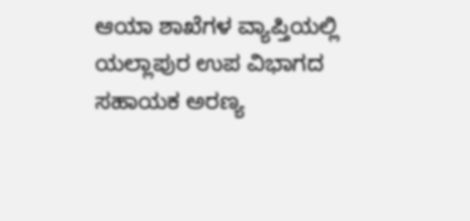ಆಯಾ ಶಾಖೆಗಳ ವ್ಯಾಪ್ತಿಯಲ್ಲಿ ಯಲ್ಲಾಪುರ ಉಪ ವಿಭಾಗದ ಸಹಾಯಕ ಅರಣ್ಯ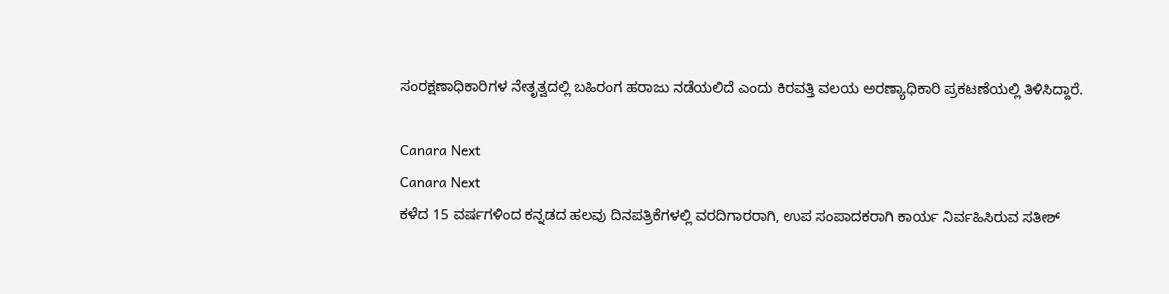ಸಂರಕ್ಷಣಾಧಿಕಾರಿಗಳ ನೇತೃತ್ವದಲ್ಲಿ ಬಹಿರಂಗ ಹರಾಜು ನಡೆಯಲಿದೆ ಎಂದು ಕಿರವತ್ತಿ ವಲಯ ಅರಣ್ಯಾಧಿಕಾರಿ ಪ್ರಕಟಣೆಯಲ್ಲಿ ತಿಳಿಸಿದ್ದಾರೆ.

Canara Next
Canara Next
ಕಳೆದ 15 ವರ್ಷಗಳಿಂದ ಕನ್ನಡದ ಹಲವು ದಿನಪತ್ರಿಕೆಗಳಲ್ಲಿ ವರದಿಗಾರರಾಗಿ, ಉಪ ಸಂಪಾದಕರಾಗಿ ಕಾರ್ಯ ನಿರ್ವಹಿಸಿರುವ ಸತೀಶ್‌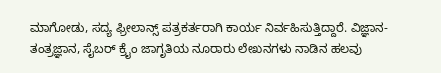ಮಾಗೋಡು, ಸದ್ಯ ಫ್ರೀಲಾನ್ಸ್‌ ಪತ್ರಕರ್ತರಾಗಿ ಕಾರ್ಯ ನಿರ್ವಹಿಸುತ್ತಿದ್ದಾರೆ. ವಿಜ್ಞಾನ-ತಂತ್ರಜ್ಞಾನ, ಸೈಬರ್‌ ಕ್ರೈಂ ಜಾಗೃತಿಯ ನೂರಾರು ಲೇಖನಗಳು ನಾಡಿನ ಹಲವು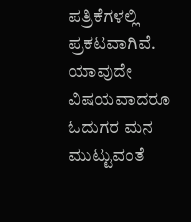ಪತ್ರಿಕೆಗಳಲ್ಲಿ ಪ್ರಕಟವಾಗಿವೆ. ಯಾವುದೇ ವಿಷಯವಾದರೂ ಓದುಗರ ಮನ ಮುಟ್ಟುವಂತೆ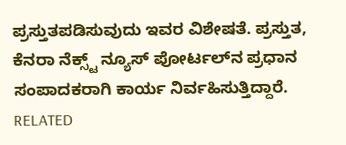ಪ್ರಸ್ತುತಪಡಿಸುವುದು ಇವರ ವಿಶೇಷತೆ. ಪ್ರಸ್ತುತ, ಕೆನರಾ ನೆಕ್ಸ್ಟ್‌ ನ್ಯೂಸ್‌ ಪೋರ್ಟಲ್‌ನ ಪ್ರಧಾನ ಸಂಪಾದಕರಾಗಿ ಕಾರ್ಯ ನಿರ್ವಹಿಸುತ್ತಿದ್ದಾರೆ.
RELATED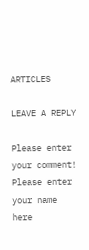ARTICLES

LEAVE A REPLY

Please enter your comment!
Please enter your name here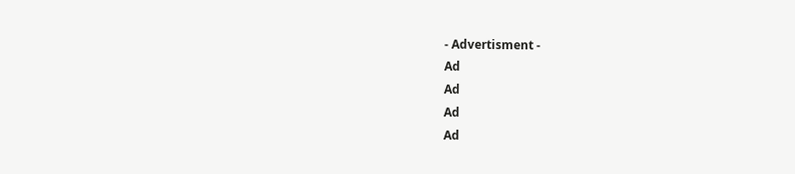- Advertisment -
Ad
Ad
Ad
Ad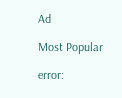Ad

Most Popular

error: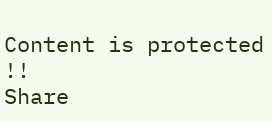Content is protected !!
Share